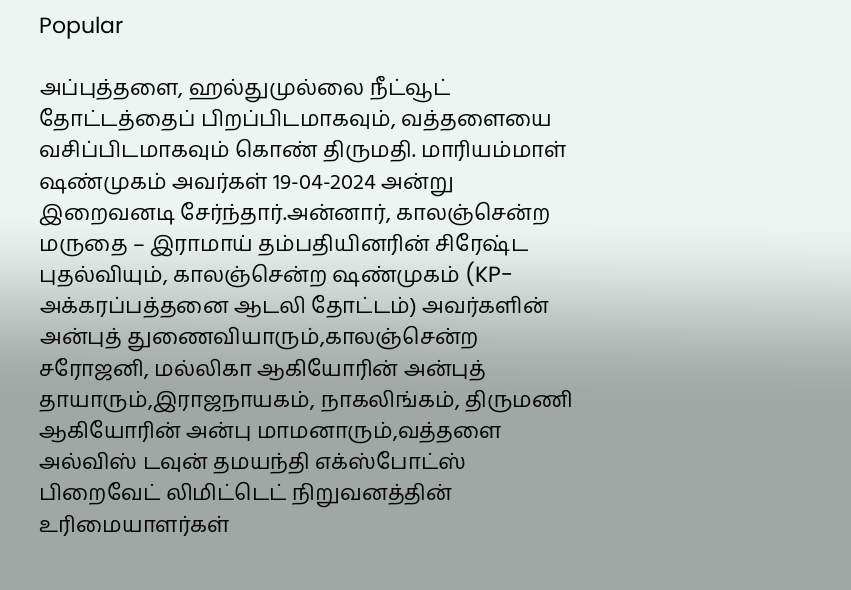Popular

அப்புத்தளை, ஹல்துமுல்லை நீட்வூட் தோட்டத்தைப் பிறப்பிடமாகவும், வத்தளையை வசிப்பிடமாகவும் கொண் திருமதி. மாரியம்மாள் ஷண்முகம் அவர்கள் 19-04-2024 அன்று இறைவனடி சேர்ந்தார்.அன்னார், காலஞ்சென்ற மருதை – இராமாய் தம்பதியினரின் சிரேஷ்ட புதல்வியும், காலஞ்சென்ற ஷண்முகம் (KP- அக்கரப்பத்தனை ஆடலி தோட்டம்) அவர்களின் அன்புத் துணைவியாரும்,காலஞ்சென்ற சரோஜனி, மல்லிகா ஆகியோரின் அன்புத் தாயாரும்,இராஜநாயகம், நாகலிங்கம், திருமணி ஆகியோரின் அன்பு மாமனாரும்,வத்தளை அல்விஸ் டவுன் தமயந்தி எக்ஸ்போட்ஸ் பிறைவேட் லிமிட்டெட் நிறுவனத்தின் உரிமையாளர்கள்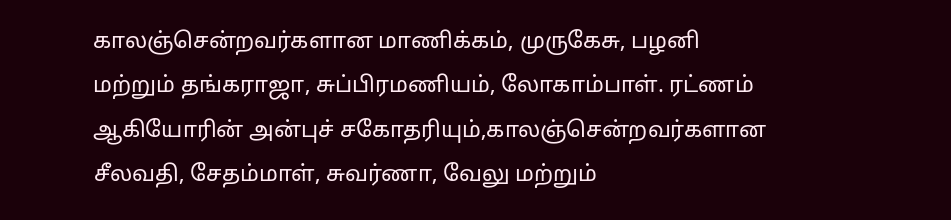காலஞ்சென்றவர்களான மாணிக்கம், முருகேசு, பழனி மற்றும் தங்கராஜா, சுப்பிரமணியம், லோகாம்பாள். ரட்ணம் ஆகியோரின் அன்புச் சகோதரியும்,காலஞ்சென்றவர்களான சீலவதி, சேதம்மாள், சுவர்ணா, வேலு மற்றும்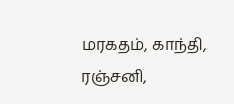மரகதம், காந்தி, ரஞ்சனி,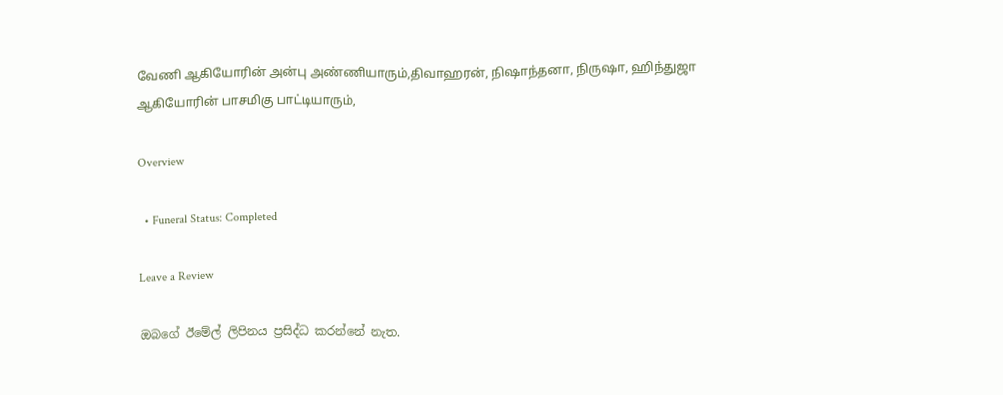வேணி ஆகியோரின் அன்பு அண்ணியாரும்,திவாஹரன், நிஷாந்தனா, நிருஷா, ஹிந்துஜா ஆகியோரின் பாசமிகு பாட்டியாரும்,

Overview

  • Funeral Status: Completed

Leave a Review

ඔබගේ ඊමේල් ලිපිනය ප්‍රසිද්ධ කරන්නේ නැත.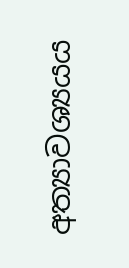අත්‍යාවශ්‍යයය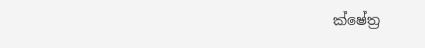ක්ෂේත්‍ර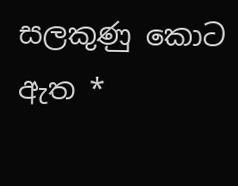සලකුණු කොට ඇත *